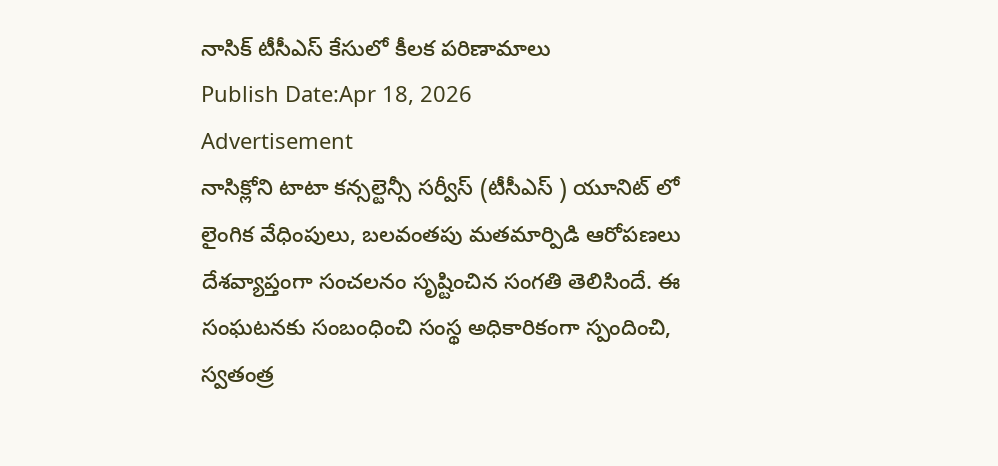నాసిక్ టీసీఎస్ కేసులో కీలక పరిణామాలు
Publish Date:Apr 18, 2026
Advertisement
నాసిక్లోని టాటా కన్సల్టెన్సీ సర్వీస్ (టీసీఎస్ ) యూనిట్ లో లైంగిక వేధింపులు, బలవంతపు మతమార్పిడి ఆరోపణలు దేశవ్యాప్తంగా సంచలనం సృష్టించిన సంగతి తెలిసిందే. ఈ సంఘటనకు సంబంధించి సంస్థ అధికారికంగా స్పందించి, స్వతంత్ర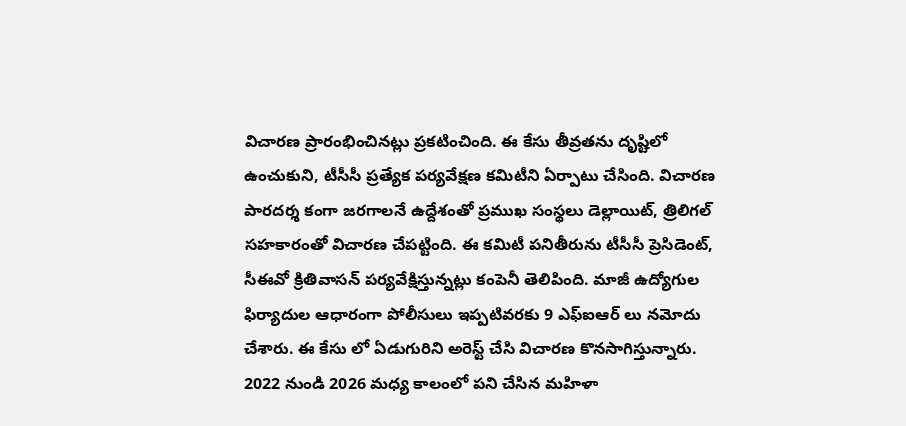విచారణ ప్రారంభించినట్లు ప్రకటించింది. ఈ కేసు తీవ్రతను దృష్టిలో ఉంచుకుని, టీసీసీ ప్రత్యేక పర్యవేక్షణ కమిటీని ఏర్పాటు చేసింది. విచారణ పారదర్శ కంగా జరగాలనే ఉద్దేశంతో ప్రముఖ సంస్థలు డెల్లాయిట్, త్రిలిగల్ సహకారంతో విచారణ చేపట్టింది. ఈ కమిటీ పనితీరును టీసీసీ ప్రెసిడెంట్, సీఈవో క్రితివాసన్ పర్యవేక్షిస్తున్నట్లు కంపెనీ తెలిపింది. మాజీ ఉద్యోగుల ఫిర్యాదుల ఆధారంగా పోలీసులు ఇప్పటివరకు 9 ఎఫ్ఐఆర్ లు నమోదు చేశారు. ఈ కేసు లో ఏడుగురిని అరెస్ట్ చేసి విచారణ కొనసాగిస్తున్నారు. 2022 నుండి 2026 మధ్య కాలంలో పని చేసిన మహిళా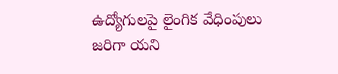ఉద్యోగులపై లైంగిక వేధింపులు జరిగా యని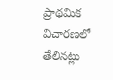ప్రాథమిక విచారణలో తేలినట్లు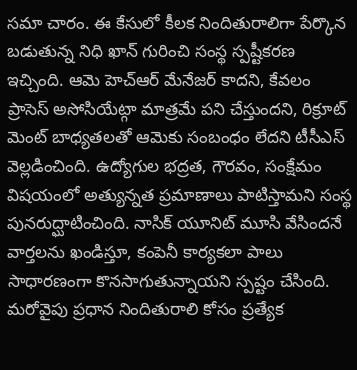సమా చారం. ఈ కేసులో కీలక నిందితురాలిగా పేర్కొన బడుతున్న నిధి ఖాన్ గురించి సంస్థ స్పష్టీకరణ ఇచ్చింది. ఆమె హెచ్ఆర్ మేనేజర్ కాదని, కేవలం ప్రాసెస్ అసోసియేట్గా మాత్రమే పని చేస్తుందని, రిక్రూట్ మెంట్ బాధ్యతలతో ఆమెకు సంబంధం లేదని టీసీఎస్ వెల్లడించింది. ఉద్యోగుల భద్రత, గౌరవం, సంక్షేమం విషయంలో అత్యున్నత ప్రమాణాలు పాటిస్తామని సంస్థ పునరుద్ఘాటించింది. నాసిక్ యూనిట్ మూసి వేసిందనే వార్తలను ఖండిస్తూ, కంపెనీ కార్యకలా పాలు సాధారణంగా కొనసాగుతున్నాయని స్పష్టం చేసింది. మరోవైపు ప్రధాన నిందితురాలి కోసం ప్రత్యేక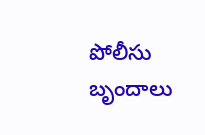పోలీసు బృందాలు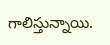గాలిస్తున్నాయి.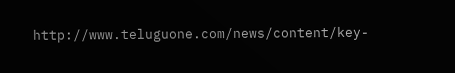http://www.teluguone.com/news/content/key-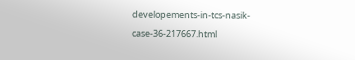developements-in-tcs-nasik-case-36-217667.html